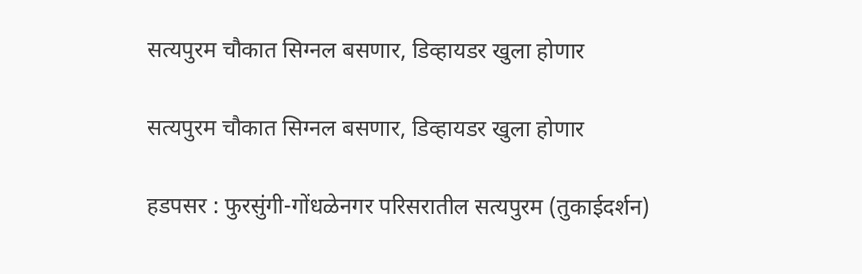सत्यपुरम चौकात सिग्नल बसणार, डिव्हायडर खुला होणार

सत्यपुरम चौकात सिग्नल बसणार, डिव्हायडर खुला होणार

हडपसर : फुरसुंगी-गोंधळेनगर परिसरातील सत्यपुरम (तुकाईदर्शन)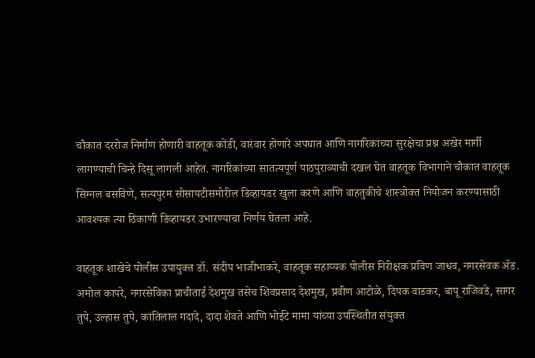चौकात दररोज निर्माण होणारी वाहतूक कोंडी, वारंवार होणारे अपघात आणि नागरिकांच्या सुरक्षेचा प्रश्न अखेर मार्गी लागण्याची चिन्हे दिसू लागली आहेत. नागरिकांच्या सातत्यपूर्ण पाठपुराव्याची दखल घेत वाहतूक विभागाने चौकात वाहतूक सिग्नल बसविणे, सत्यपुरम सोसायटीसमोरील डिव्हायडर खुला करणे आणि वाहतुकीचे शास्त्रोक्त नियोजन करण्यासाठी आवश्यक त्या ठिकाणी डिव्हायडर उभारण्याचा निर्णय घेतला आहे.

वाहतूक शाखेचे पोलीस उपायुक्त डॉ. संदीप भाजीभाकरे, वाहतूक सहाय्यक पोलीस निरीक्षक प्रविण जाधव, नगरसेवक ॲड. अमोल कापरे, नगरसेविका प्राचीताई देशमुख तसेच शिवप्रसाद देशमुख, प्रवीण आटोळे, दिपक वाडकर, बापू राजिवडे, सागर तुपे, उल्हास तुपे, कांतिलाल गदादे, दादा शेवते आणि भोईटे मामा यांच्या उपस्थितीत संयुक्त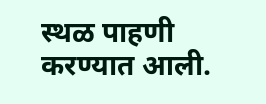स्थळ पाहणी करण्यात आली.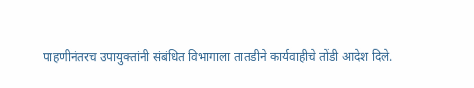पाहणीनंतरच उपायुक्तांनी संबंधित विभागाला तातडीने कार्यवाहीचे तोंडी आदेश दिले.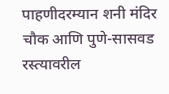पाहणीदरम्यान शनी मंदिर चौक आणि पुणे-सासवड रस्त्यावरील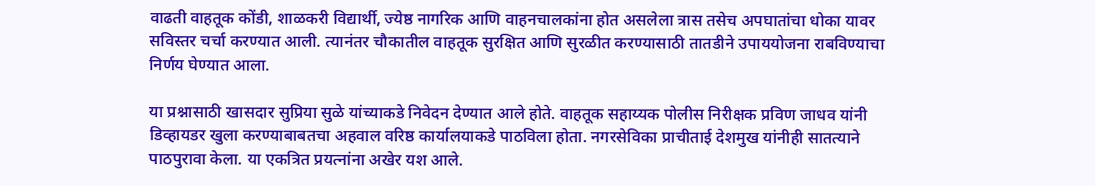वाढती वाहतूक कोंडी, शाळकरी विद्यार्थी, ज्येष्ठ नागरिक आणि वाहनचालकांना होत असलेला त्रास तसेच अपघातांचा धोका यावर सविस्तर चर्चा करण्यात आली. त्यानंतर चौकातील वाहतूक सुरक्षित आणि सुरळीत करण्यासाठी तातडीने उपाययोजना राबविण्याचा निर्णय घेण्यात आला.

या प्रश्नासाठी खासदार सुप्रिया सुळे यांच्याकडे निवेदन देण्यात आले होते. वाहतूक सहाय्यक पोलीस निरीक्षक प्रविण जाधव यांनी डिव्हायडर खुला करण्याबाबतचा अहवाल वरिष्ठ कार्यालयाकडे पाठविला होता. नगरसेविका प्राचीताई देशमुख यांनीही सातत्याने पाठपुरावा केला. या एकत्रित प्रयत्नांना अखेर यश आले.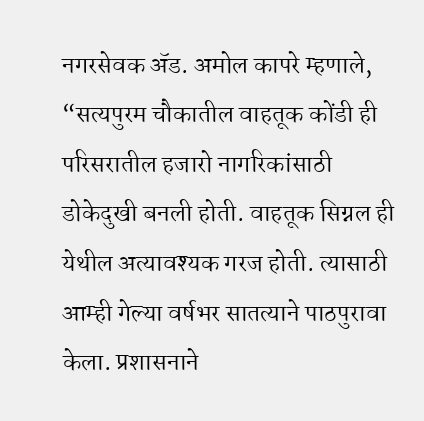नगरसेवक ॲड. अमोल कापरे म्हणाले, “सत्यपुरम चौकातील वाहतूक कोंडी ही परिसरातील हजारो नागरिकांसाठी डोकेदुखी बनली होती. वाहतूक सिग्नल ही येथील अत्यावश्यक गरज होती. त्यासाठी आम्ही गेल्या वर्षभर सातत्याने पाठपुरावा केला. प्रशासनाने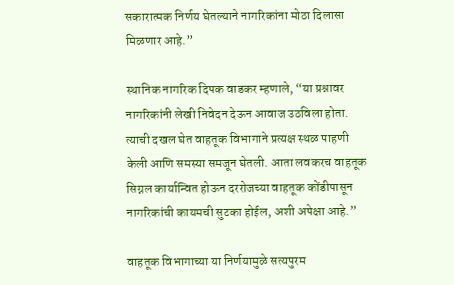सकारात्मक निर्णय घेतल्याने नागरिकांना मोठा दिलासा मिळणार आहे.”

स्थानिक नागरिक दिपक वाडकर म्हणाले, “या प्रश्नावर नागरिकांनी लेखी निवेदन देऊन आवाज उठविला होता. त्याची दखल घेत वाहतूक विभागाने प्रत्यक्ष स्थळ पाहणी केली आणि समस्या समजून घेतली. आता लवकरच वाहतूक सिग्नल कार्यान्वित होऊन दररोजच्या वाहतूक कोंडीपासून नागरिकांची कायमची सुटका होईल, अशी अपेक्षा आहे.”

वाहतूक विभागाच्या या निर्णयामुळे सत्यपुरम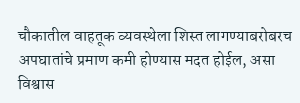चौकातील वाहतूक व्यवस्थेला शिस्त लागण्याबरोबरच अपघातांचे प्रमाण कमी होण्यास मदत होईल, असा विश्वास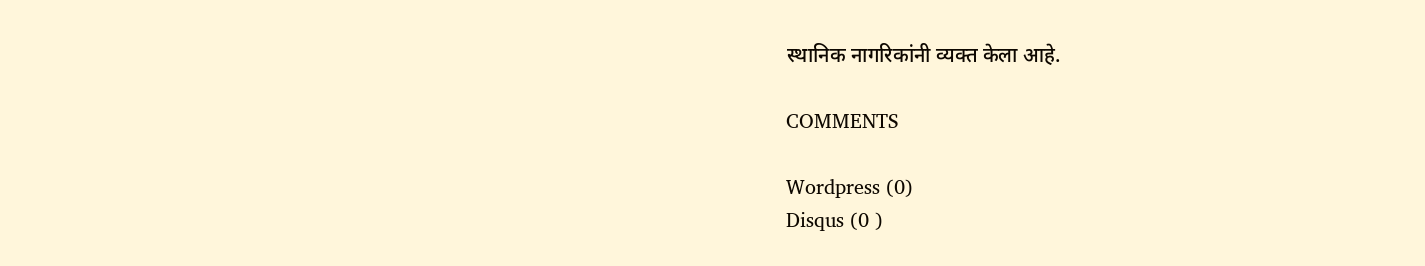स्थानिक नागरिकांनी व्यक्त केला आहे.

COMMENTS

Wordpress (0)
Disqus (0 )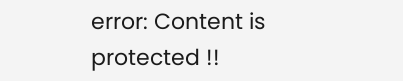error: Content is protected !!